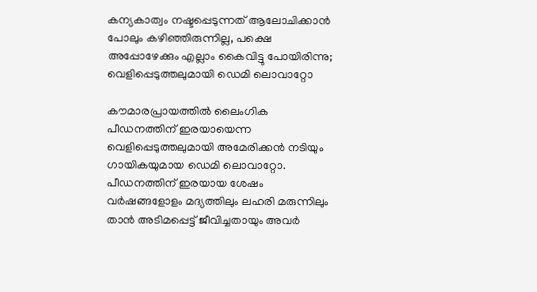കന്യകാത്വം നഷ്ടപ്പെടുന്നത് ആലോചിക്കാന്‍ പോലും കഴിഞ്ഞിരുന്നില്ല, പക്ഷെ അപ്പോഴേക്കും എല്ലാം കൈവിട്ടു പോയിരിന്നു; വെളിപ്പെടുത്തലുമായി ഡെമി ലൊവാറ്റോ

കൗമാരപ്രായത്തില്‍ ലൈംഗിക പീഡനത്തിന് ഇരയായെന്ന വെളിപ്പെടുത്തലുമായി അമേരിക്കന്‍ നടിയും ഗായികയുമായ ഡെമി ലൊവാറ്റോ. പീഡനത്തിന് ഇരയായ ശേഷം വര്‍ഷങ്ങളോളം മദ്യത്തിലും ലഹരി മരുന്നിലും താന്‍ അടിമപ്പെട്ട് ജീവിച്ചതായും അവര്‍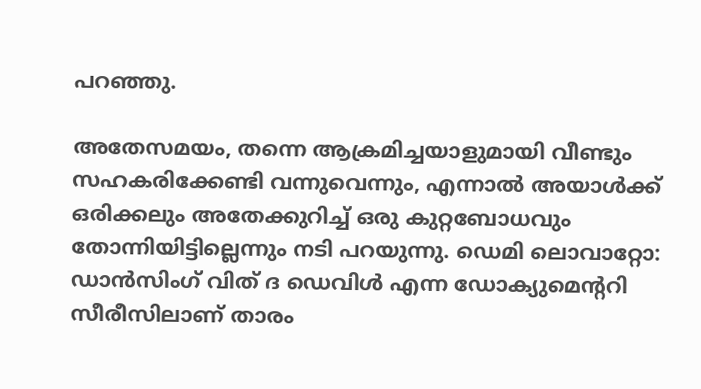പറഞ്ഞു.

അതേസമയം, തന്നെ ആക്രമിച്ചയാളുമായി വീണ്ടും സഹകരിക്കേണ്ടി വന്നുവെന്നും, എന്നാല്‍ അയാള്‍ക്ക് ഒരിക്കലും അതേക്കുറിച്ച് ഒരു കുറ്റബോധവും തോന്നിയിട്ടില്ലെന്നും നടി പറയുന്നു. ഡെമി ലൊവാറ്റോ: ഡാന്‍സിംഗ് വിത് ദ ഡെവിള്‍ എന്ന ഡോക്യുമെന്ററി സീരീസിലാണ് താരം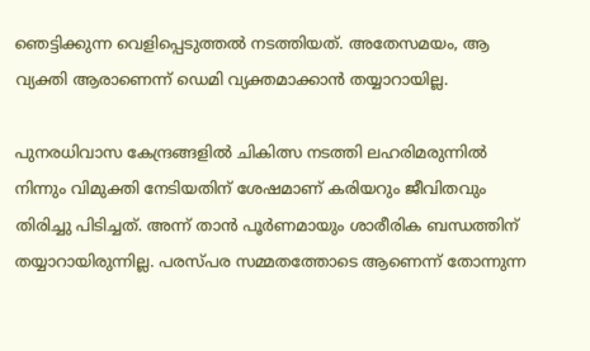ഞെട്ടിക്കുന്ന വെളിപ്പെടുത്തല്‍ നടത്തിയത്. അതേസമയം, ആ വ്യക്തി ആരാണെന്ന് ഡെമി വ്യക്തമാക്കാന്‍ തയ്യാറായില്ല.

പുനരധിവാസ കേന്ദ്രങ്ങളില്‍ ചികിത്സ നടത്തി ലഹരിമരുന്നില്‍ നിന്നും വിമുക്തി നേടിയതിന് ശേഷമാണ് കരിയറും ജീവിതവും തിരിച്ചു പിടിച്ചത്. അന്ന് താന്‍ പൂര്‍ണമായും ശാരീരിക ബന്ധത്തിന് തയ്യാറായിരുന്നില്ല. പരസ്പര സമ്മതത്തോടെ ആണെന്ന് തോന്നുന്ന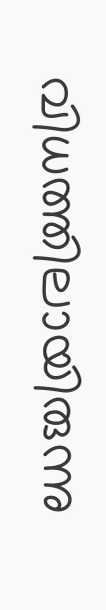വിധത്തിലായിരുന്നു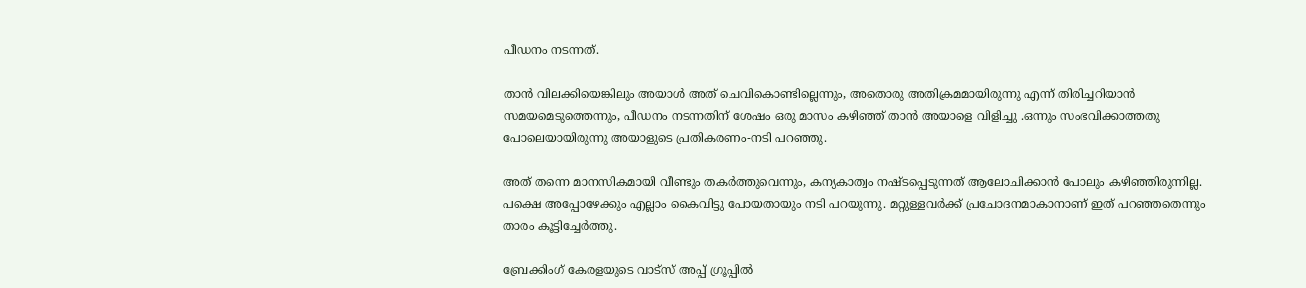പീഡനം നടന്നത്.

താന്‍ വിലക്കിയെങ്കിലും അയാള്‍ അത് ചെവികൊണ്ടില്ലെന്നും, അതൊരു അതിക്രമമായിരുന്നു എന്ന് തിരിച്ചറിയാന്‍ സമയമെടുത്തെന്നും, പീഡനം നടന്നതിന് ശേഷം ഒരു മാസം കഴിഞ്ഞ് താന്‍ അയാളെ വിളിച്ചു .ഒന്നും സംഭവിക്കാത്തതു പോലെയായിരുന്നു അയാളുടെ പ്രതികരണം-നടി പറഞ്ഞു.

അത് തന്നെ മാനസികമായി വീണ്ടും തകര്‍ത്തുവെന്നും, കന്യകാത്വം നഷ്ടപ്പെടുന്നത് ആലോചിക്കാന്‍ പോലും കഴിഞ്ഞിരുന്നില്ല. പക്ഷെ അപ്പോഴേക്കും എല്ലാം കൈവിട്ടു പോയതായും നടി പറയുന്നു. മറ്റുള്ളവര്‍ക്ക് പ്രചോദനമാകാനാണ് ഇത് പറഞ്ഞതെന്നും താരം കൂട്ടിച്ചേര്‍ത്തു.

ബ്രേക്കിംഗ് കേരളയുടെ വാട്സ് അപ്പ് ഗ്രൂപ്പിൽ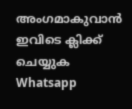അംഗമാകുവാൻ ഇവിടെ ക്ലിക്ക് ചെയ്യുക Whatsapp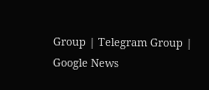Group | Telegram Group | Google News